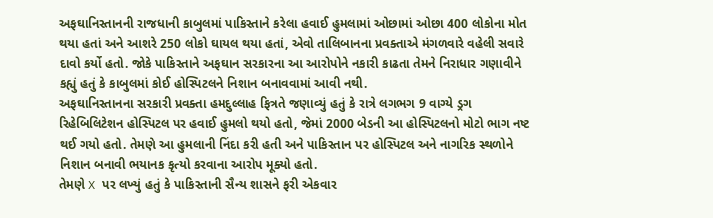અફઘાનિસ્તાનની રાજધાની કાબુલમાં પાકિસ્તાને કરેલા હવાઈ હુમલામાં ઓછામાં ઓછા 400 લોકોના મોત થયા હતાં અને આશરે 250 લોકો ઘાયલ થયા હતાં, એવો તાલિબાનના પ્રવક્તાએ મંગળવારે વહેલી સવારે દાવો કર્યો હતો. જોકે પાકિસ્તાને અફઘાન સરકારના આ આરોપોને નકારી કાઢતા તેમને નિરાધાર ગણાવીને કહ્યું હતું કે કાબુલમાં કોઈ હોસ્પિટલને નિશાન બનાવવામાં આવી નથી.
અફઘાનિસ્તાનના સરકારી પ્રવક્તા હમદુલ્લાહ ફિત્રતે જણાવ્યું હતું કે રાત્રે લગભગ 9 વાગ્યે ડ્રગ રિહેબિલિટેશન હોસ્પિટલ પર હવાઈ હુમલો થયો હતો, જેમાં 2000 બેડની આ હોસ્પિટલનો મોટો ભાગ નષ્ટ થઈ ગયો હતો. તેમણે આ હુમલાની નિંદા કરી હતી અને પાકિસ્તાન પર હોસ્પિટલ અને નાગરિક સ્થળોને નિશાન બનાવી ભયાનક કૃત્યો કરવાના આરોપ મૂક્યો હતો.
તેમણે X પર લખ્યું હતું કે પાકિસ્તાની સૈન્ય શાસને ફરી એકવાર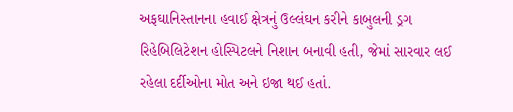અફઘાનિસ્તાનના હવાઈ ક્ષેત્રનું ઉલ્લંઘન કરીને કાબુલની ડ્રગ રિહેબિલિટેશન હોસ્પિટલને નિશાન બનાવી હતી, જેમાં સારવાર લઈ રહેલા દર્દીઓના મોત અને ઇજા થઈ હતાં.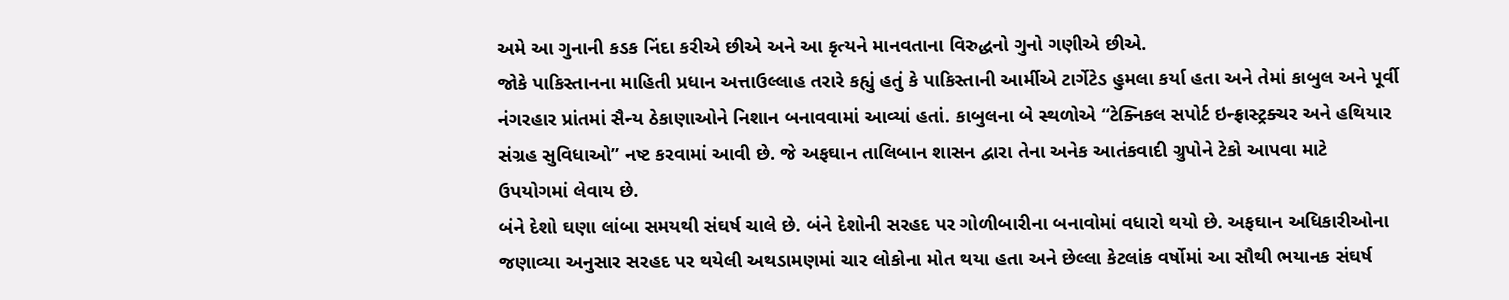અમે આ ગુનાની કડક નિંદા કરીએ છીએ અને આ કૃત્યને માનવતાના વિરુદ્ધનો ગુનો ગણીએ છીએ.
જોકે પાકિસ્તાનના માહિતી પ્રધાન અત્તાઉલ્લાહ તરારે કહ્યું હતું કે પાકિસ્તાની આર્મીએ ટાર્ગેટેડ હુમલા કર્યા હતા અને તેમાં કાબુલ અને પૂર્વી નંગરહાર પ્રાંતમાં સૈન્ય ઠેકાણાઓને નિશાન બનાવવામાં આવ્યાં હતાં. કાબુલના બે સ્થળોએ “ટેક્નિકલ સપોર્ટ ઇન્ફ્રાસ્ટ્રક્ચર અને હથિયાર સંગ્રહ સુવિધાઓ” નષ્ટ કરવામાં આવી છે. જે અફઘાન તાલિબાન શાસન દ્વારા તેના અનેક આતંકવાદી ગ્રુપોને ટેકો આપવા માટે ઉપયોગમાં લેવાય છે.
બંને દેશો ઘણા લાંબા સમયથી સંઘર્ષ ચાલે છે. બંને દેશોની સરહદ પર ગોળીબારીના બનાવોમાં વધારો થયો છે. અફઘાન અધિકારીઓના જણાવ્યા અનુસાર સરહદ પર થયેલી અથડામણમાં ચાર લોકોના મોત થયા હતા અને છેલ્લા કેટલાંક વર્ષોમાં આ સૌથી ભયાનક સંઘર્ષ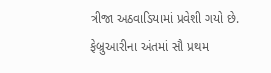ત્રીજા અઠવાડિયામાં પ્રવેશી ગયો છે.
ફેબ્રુઆરીના અંતમાં સૌ પ્રથમ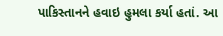પાકિસ્તાનને હવાઇ હુમલા કર્યા હતાં. આ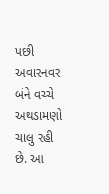પછી અવારનવર બંને વચ્ચે અથડામણો ચાલુ રહી છે. આ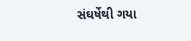સંઘર્ષેથી ગયા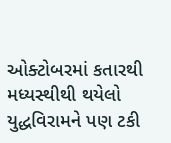ઓક્ટોબરમાં કતારથી મધ્યસ્થીથી થયેલો યુદ્ધવિરામને પણ ટકી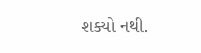શક્યો નથી.